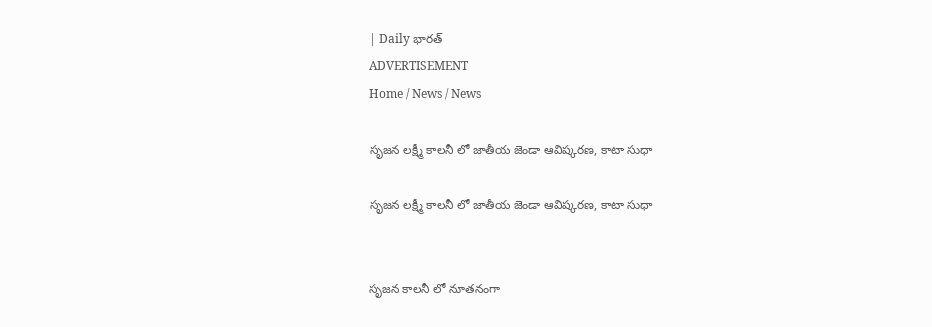| Daily భారత్
ADVERTISEMENT
Home / News / News

సృజన లక్ష్మీ కాలనీ లో జాతీయ జెండా ఆవిష్కరణ, కాటా సుధా

సృజన లక్ష్మీ కాలనీ లో జాతీయ జెండా ఆవిష్కరణ, కాటా సుధా


సృజన కాలనీ లో నూతనంగా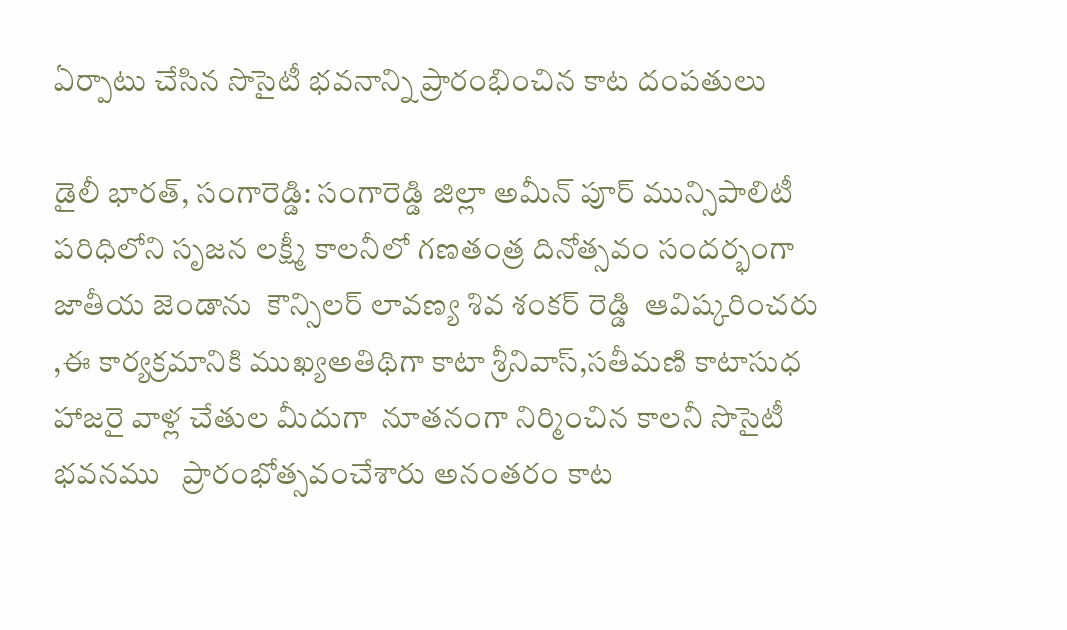ఏర్పాటు చేసిన సొసైటీ భవనాన్ని ప్రారంభించిన కాట దంపతులు

డైలీ భారత్, సంగారెడ్డి: సంగారెడ్డి జిల్లా అమీన్ పూర్ మున్సిపాలిటీ పరిధిలోని సృజన లక్ష్మీ కాలనీలో గణతంత్ర దినోత్సవం సందర్భంగా జాతీయ జెండాను  కౌన్సిలర్ లావణ్య శివ శంకర్ రెడ్డి  ఆవిష్కరించరు ,ఈ కార్యక్రమానికి ముఖ్యఅతిథిగా కాటా శ్రీనివాస్,సతీమణి కాటాసుధ  హాజరై వాళ్ల చేతుల మీదుగా  నూతనంగా నిర్మించిన కాలనీ సొసైటీ భవనము   ప్రారంభోత్సవంచేశారు అనంతరం కాట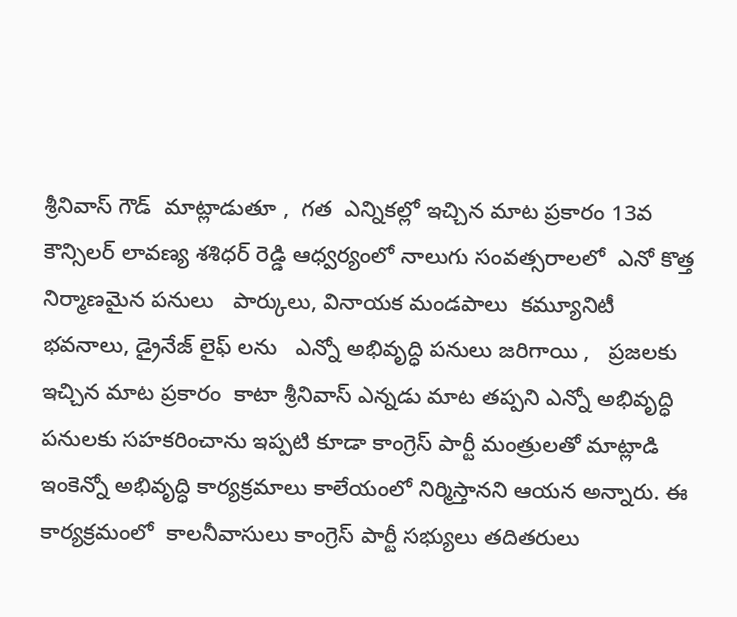శ్రీనివాస్ గౌడ్  మాట్లాడుతూ ,  గత  ఎన్నికల్లో ఇచ్చిన మాట ప్రకారం 13వ కౌన్సిలర్ లావణ్య శశిధర్ రెడ్డి ఆధ్వర్యంలో నాలుగు సంవత్సరాలలో  ఎనో కొత్త నిర్మాణమైన పనులు   పార్కులు, వినాయక మండపాలు  కమ్యూనిటీ   భవనాలు, డ్రైనేజ్ లైఫ్ లను   ఎన్నో అభివృద్ధి పనులు జరిగాయి ,   ప్రజలకు ఇచ్చిన మాట ప్రకారం  కాటా శ్రీనివాస్ ఎన్నడు మాట తప్పని ఎన్నో అభివృద్ధి పనులకు సహకరించాను ఇప్పటి కూడా కాంగ్రెస్ పార్టీ మంత్రులతో మాట్లాడి ఇంకెన్నో అభివృద్ధి కార్యక్రమాలు కాలేయంలో నిర్మిస్తానని ఆయన అన్నారు. ఈ కార్యక్రమంలో  కాలనీవాసులు కాంగ్రెస్ పార్టీ సభ్యులు తదితరులు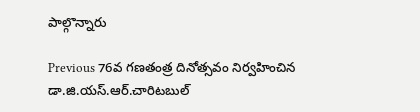పాల్గొన్నారు

Previous 76వ గణతంత్ర దినోత్సవం నిర్వహించిన డా.జి.యస్.ఆర్.చారిటబుల్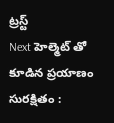ట్రస్ట్
Next హెల్మెట్ తో కూడిన ప్రయాణం సురక్షితం :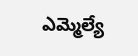ఎమ్మెల్యే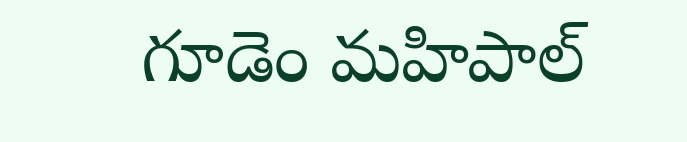గూడెం మహిపాల్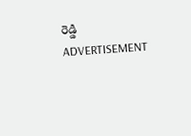రెడ్డి
ADVERTISEMENT